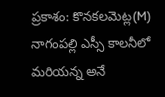ప్రకాశం: కొనకలమెట్ల(M) నాగంపల్లి ఎస్సీ కాలనీలో మరియన్న అనే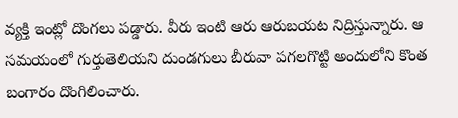వ్యక్తి ఇంట్లో దొంగలు పడ్డారు. వీరు ఇంటి ఆరు ఆరుబయట నిద్రిస్తున్నారు. ఆ సమయంలో గుర్తుతెలియని దుండగులు బీరువా పగలగొట్టి అందులోని కొంత బంగారం దొంగిలించారు.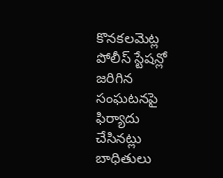కొనకలమెట్ల పోలీస్ స్టేషన్లో జరిగిన సంఘటనపై ఫిర్యాదు చేసినట్లు బాధితులు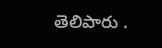తెలిపారు .